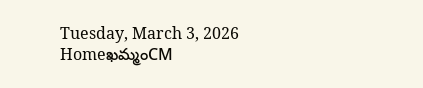Tuesday, March 3, 2026
Homeఖమ్మంCM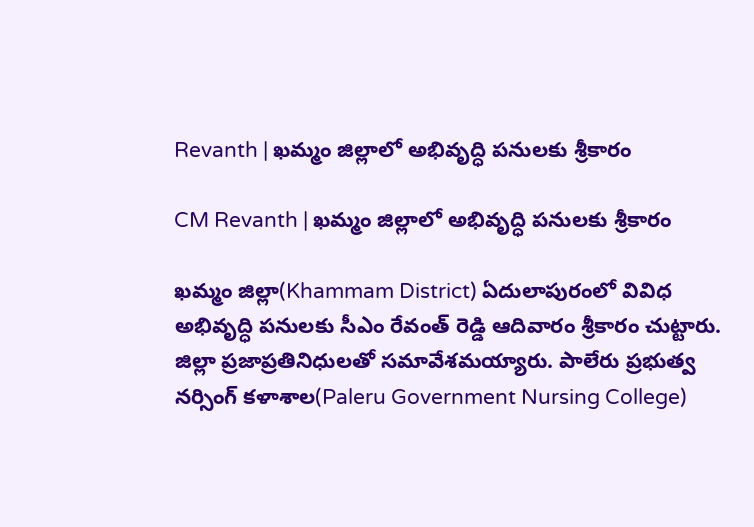Revanth | ఖమ్మం జిల్లాలో అభివృద్ధి పనులకు శ్రీకారం

CM Revanth | ఖమ్మం జిల్లాలో అభివృద్ధి పనులకు శ్రీకారం

ఖమ్మం జిల్లా(Khammam District) ఏదులాపురంలో వివిధ అభివృద్ధి పనులకు సీఎం రేవంత్ రెడ్డి ఆదివారం శ్రీకారం చుట్టారు. జిల్లా ప్రజాప్రతినిధులతో సమావేశమయ్యారు. పాలేరు ప్రభుత్వ నర్సింగ్ కళాశాల(Paleru Government Nursing College)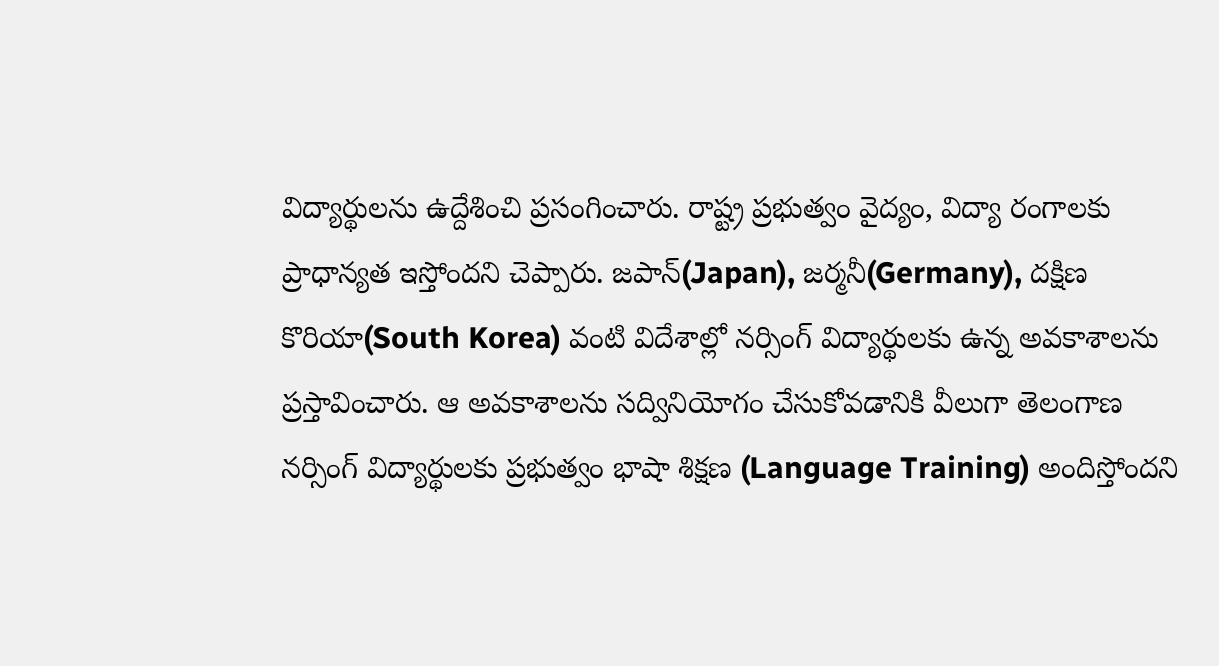విద్యార్థులను ఉద్దేశించి ప్రసంగించారు. రాష్ట్ర ప్రభుత్వం వైద్యం, విద్యా రంగాలకు ప్రాధాన్యత ఇస్తోందని చెప్పారు. జపాన్(Japan), జర్మనీ(Germany), దక్షిణ కొరియా(South Korea) వంటి విదేశాల్లో నర్సింగ్ విద్యార్థులకు ఉన్న అవకాశాలను ప్రస్తావించారు. ఆ అవకాశాలను సద్వినియోగం చేసుకోవడానికి వీలుగా తెలంగాణ నర్సింగ్ విద్యార్థులకు ప్రభుత్వం భాషా శిక్షణ (Language Training) అందిస్తోందని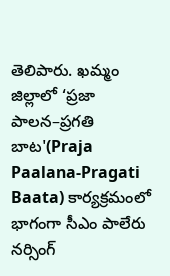తెలిపారు. ఖమ్మం జిల్లాలో ‘ప్రజా పాలన–ప్రగతి బాట'(Praja Paalana-Pragati Baata) కార్యక్రమంలో భాగంగా సీఎం పాలేరు నర్సింగ్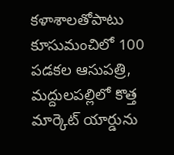కళాశాలతోపాటు కూసుమంచిలో 100 పడకల ఆసుపత్రి, మద్దులపల్లిలో కొత్త మార్కెట్ యార్డును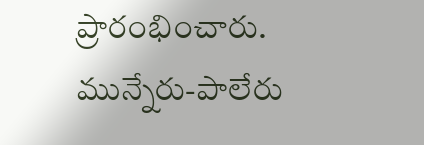ప్రారంభించారు. మున్నేరు-పాలేరు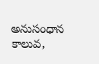అనుసంధాన కాలువ,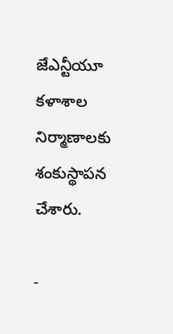జేఎన్టీయూ కళాశాల నిర్మాణాలకు శంకుస్థాపన చేశారు.

-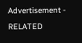Advertisement -
RELATED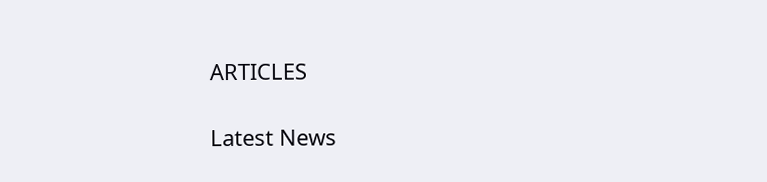ARTICLES

Latest News